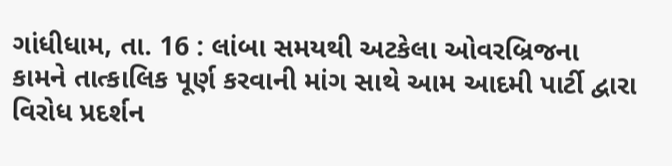ગાંધીધામ, તા. 16 : લાંબા સમયથી અટકેલા ઓવરબ્રિજના
કામને તાત્કાલિક પૂર્ણ કરવાની માંગ સાથે આમ આદમી પાર્ટી દ્વારા વિરોધ પ્રદર્શન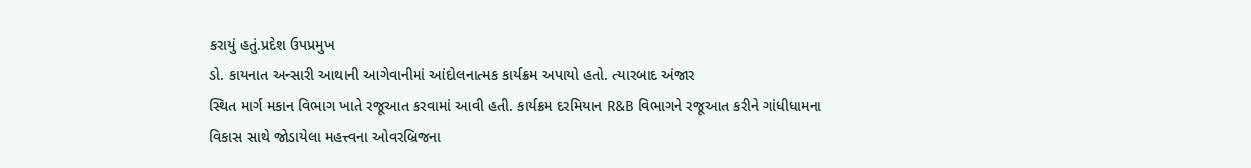કરાયું હતું.પ્રદેશ ઉપપ્રમુખ
ડો. કાયનાત અન્સારી આથાની આગેવાનીમાં આંદોલનાત્મક કાર્યક્રમ અપાયો હતો. ત્યારબાદ અંજાર
સ્થિત માર્ગ મકાન વિભાગ ખાતે રજૂઆત કરવામાં આવી હતી. કાર્યક્રમ દરમિયાન R&B વિભાગને રજૂઆત કરીને ગાંધીધામના
વિકાસ સાથે જોડાયેલા મહત્ત્વના ઓવરબ્રિજના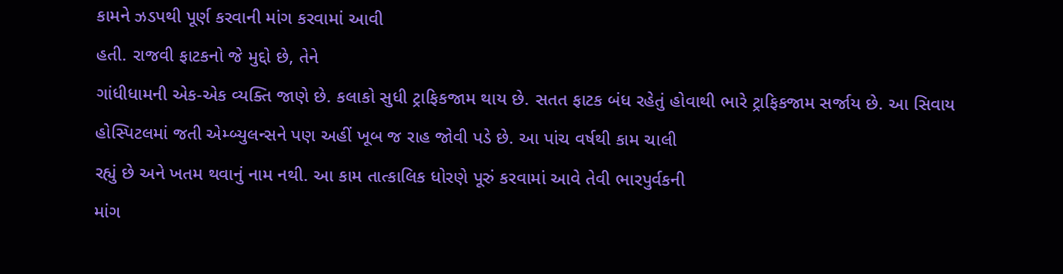કામને ઝડપથી પૂર્ણ કરવાની માંગ કરવામાં આવી
હતી. રાજવી ફાટકનો જે મુદ્દો છે, તેને
ગાંધીધામની એક-એક વ્યક્તિ જાણે છે. કલાકો સુધી ટ્રાફિકજામ થાય છે. સતત ફાટક બંધ રહેતું હોવાથી ભારે ટ્રાફિકજામ સર્જાય છે. આ સિવાય
હોસ્પિટલમાં જતી એમ્બ્યુલન્સને પણ અહીં ખૂબ જ રાહ જોવી પડે છે. આ પાંચ વર્ષથી કામ ચાલી
રહ્યું છે અને ખતમ થવાનું નામ નથી. આ કામ તાત્કાલિક ધોરણે પૂરું કરવામાં આવે તેવી ભારપુર્વકની
માંગ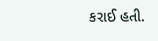કરાઈ હતી.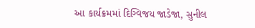આ કાર્યક્રમમાં દિગ્વિજય જાડેજા, સુનીલ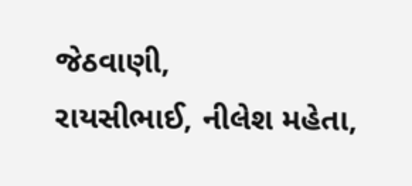જેઠવાણી,
રાયસીભાઈ, નીલેશ મહેતા,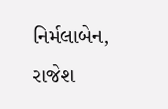નિર્મલાબેન,
રાજેશ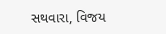સથવારા, વિજય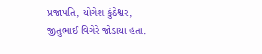પ્રજાપતિ, યોગેશ કુંઠેશ્વર, જીતુભાઈ વિગેરે જોડાયા હતા.